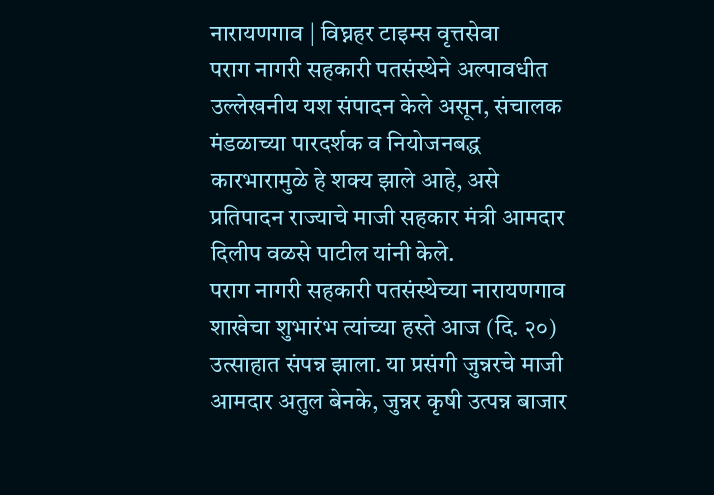नारायणगाव | विघ्नहर टाइम्स वृत्तसेवा
पराग नागरी सहकारी पतसंस्थेने अल्पावधीत उल्लेखनीय यश संपादन केले असून, संचालक मंडळाच्या पारदर्शक व नियोजनबद्ध कारभारामुळे हे शक्य झाले आहे, असे प्रतिपादन राज्याचे माजी सहकार मंत्री आमदार दिलीप वळसे पाटील यांनी केले.
पराग नागरी सहकारी पतसंस्थेच्या नारायणगाव शाखेचा शुभारंभ त्यांच्या हस्ते आज (दि. २०) उत्साहात संपन्न झाला. या प्रसंगी जुन्नरचे माजी आमदार अतुल बेनके, जुन्नर कृषी उत्पन्न बाजार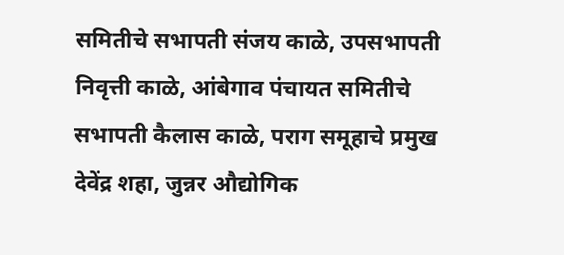समितीचे सभापती संजय काळे, उपसभापती निवृत्ती काळे, आंबेगाव पंचायत समितीचे सभापती कैलास काळे, पराग समूहाचे प्रमुख देवेंद्र शहा, जुन्नर औद्योगिक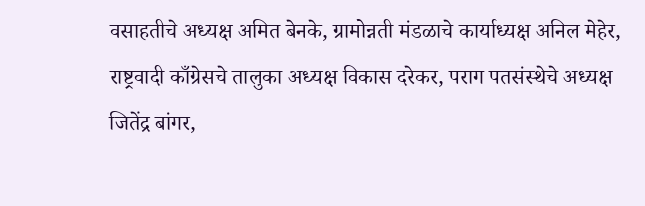वसाहतीचे अध्यक्ष अमित बेनके, ग्रामोन्नती मंडळाचे कार्याध्यक्ष अनिल मेहेर, राष्ट्रवादी काँग्रेसचे तालुका अध्यक्ष विकास दरेकर, पराग पतसंस्थेचे अध्यक्ष जितेंद्र बांगर,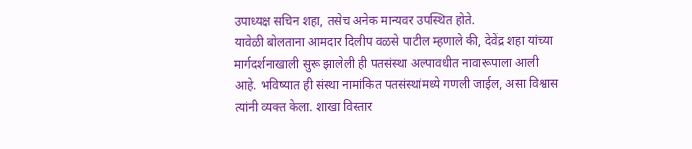उपाध्यक्ष सचिन शहा, तसेच अनेक मान्यवर उपस्थित होते.
यावेळी बोलताना आमदार दिलीप वळसे पाटील म्हणाले की, देवेंद्र शहा यांच्या मार्गदर्शनाखाली सुरू झालेली ही पतसंस्था अल्पावधीत नावारूपाला आली आहे. भविष्यात ही संस्था नामांकित पतसंस्थांमध्ये गणली जाईल, असा विश्वास त्यांनी व्यक्त केला. शाखा विस्तार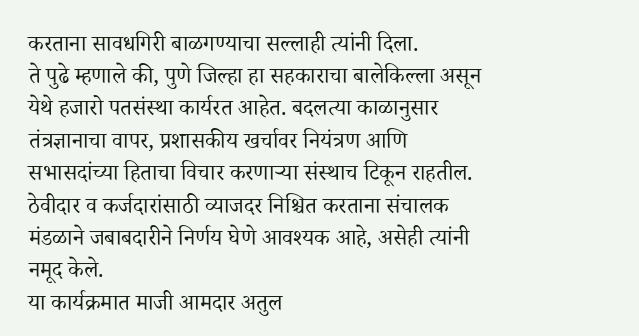करताना सावधगिरी बाळगण्याचा सल्लाही त्यांनी दिला.
ते पुढे म्हणाले की, पुणे जिल्हा हा सहकाराचा बालेकिल्ला असून येथे हजारो पतसंस्था कार्यरत आहेत. बदलत्या काळानुसार तंत्रज्ञानाचा वापर, प्रशासकीय खर्चावर नियंत्रण आणि सभासदांच्या हिताचा विचार करणाऱ्या संस्थाच टिकून राहतील. ठेवीदार व कर्जदारांसाठी व्याजदर निश्चित करताना संचालक मंडळाने जबाबदारीने निर्णय घेणे आवश्यक आहे, असेही त्यांनी नमूद केले.
या कार्यक्रमात माजी आमदार अतुल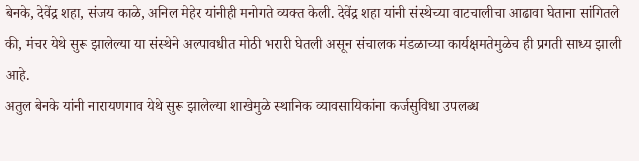बेनके, देवेंद्र शहा, संजय काळे, अनिल मेहेर यांनीही मनोगते व्यक्त केली. देवेंद्र शहा यांनी संस्थेच्या वाटचालीचा आढावा घेताना सांगितले की, मंचर येथे सुरू झालेल्या या संस्थेने अल्पावधीत मोठी भरारी घेतली असून संचालक मंडळाच्या कार्यक्षमतेमुळेच ही प्रगती साध्य झाली आहे.
अतुल बेनके यांनी नारायणगाव येथे सुरू झालेल्या शाखेमुळे स्थानिक व्यावसायिकांना कर्जसुविधा उपलब्ध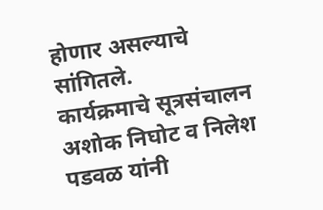होणार असल्याचे सांगितले.
कार्यक्रमाचे सूत्रसंचालन अशोक निघोट व निलेश पडवळ यांनी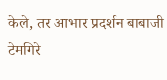केले, तर आभार प्रदर्शन बाबाजी टेमगिरे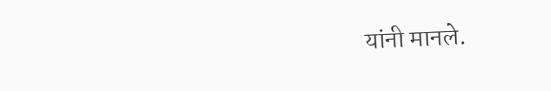यांनी मानले.